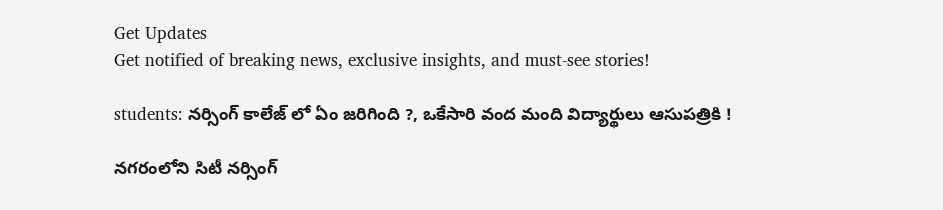Get Updates
Get notified of breaking news, exclusive insights, and must-see stories!

students: నర్సింగ్ కాలేజ్ లో ఏం జరిగింది ?, ఒకేసారి వంద మంది విద్యార్థులు ఆసుపత్రికి !

నగరంలోని సిటీ నర్సింగ్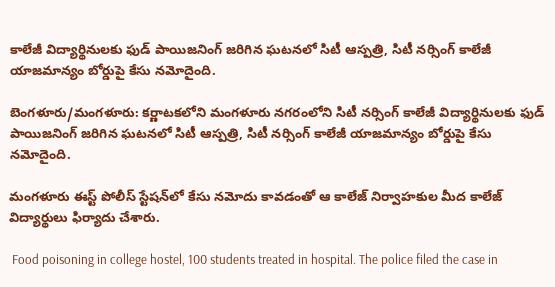కాలేజీ విద్యార్థినులకు ఫుడ్ పాయిజనింగ్ జరిగిన ఘటనలో సిటీ ఆస్పత్రి, సిటీ నర్సింగ్ కాలేజీ యాజమాన్యం బోర్డుపై కేసు నమోదైంది.

బెంగళూరు/మంగళూరు: కర్ణాటకలోని మంగళూరు నగరంలోని సిటీ నర్సింగ్ కాలేజీ విద్యార్థినులకు ఫుడ్ పాయిజనింగ్ జరిగిన ఘటనలో సిటీ ఆస్పత్రి, సిటీ నర్సింగ్ కాలేజీ యాజమాన్యం బోర్డుపై కేసు నమోదైంది.

మంగళూరు ఈస్ట్ పోలీస్ స్టేషన్‌లో కేసు నమోదు కావడంతో ఆ కాలేజ్ నిర్వాహకుల మీద కాలేజ్ విద్యార్థులు ఫిర్యాదు చేశారు.

 Food poisoning in college hostel, 100 students treated in hospital. The police filed the case in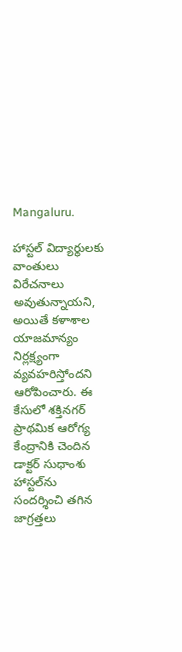Mangaluru.

హాస్టల్‌ విద్యార్థులకు వాంతులు విరేచనాలు అవుతున్నాయని, అయితే కళాశాల యాజమాన్యం నిర్లక్ష్యంగా వ్యవహరిస్తోందని ఆరోపించారు. ఈ కేసులో శక్తినగర్‌ ప్రాథమిక ఆరోగ్య కేంద్రానికి చెందిన డాక్టర్‌ సుధాంశు హాస్టల్‌ను సందర్శించి తగిన జాగ్రత్తలు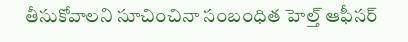తీసుకోవాలని సూచించినా సంబంధిత హెల్త్‌ ఆఫీసర్‌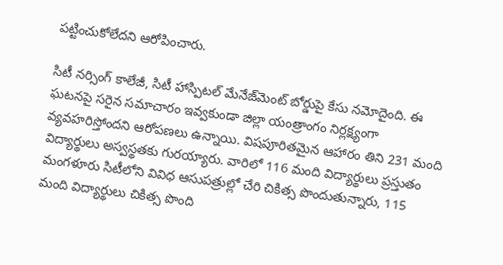పట్టించుకోలేదని ఆరోపించారు.

సిటీ నర్సింగ్ కాలేజీ, సిటీ హాస్పిటల్ మేనేజ్‌మెంట్ బోర్డుపై కేసు నమోదైంది. ఈ ఘటనపై సరైన సమాచారం ఇవ్వకుండా జిల్లా యంత్రాంగం నిర్లక్ష్యంగా వ్యవహరిస్తోందని ఆరోపణలు ఉన్నాయి. విషపూరితమైన ఆహారం తిని 231 మంది విద్యార్థులు అస్వస్థతకు గురయ్యారు. వారిలో 116 మంది విద్యార్థులు ప్రస్తుతం మంగళూరు సిటీలోని వివిధ ఆసుపత్రుల్లో చేరి చికిత్స పొందుతున్నారు, 115 మంది విద్యార్థులు చికిత్స పొంది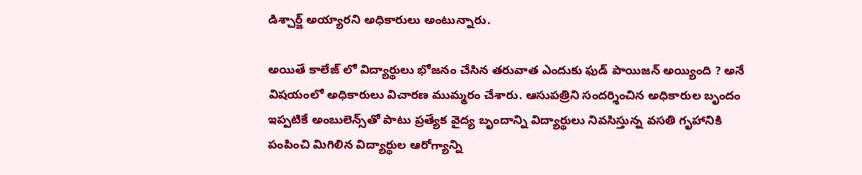డిశ్చార్జ్ అయ్యారని అధికారులు అంటున్నారు.

అయితే కాలేజ్ లో విద్యార్థులు భోజనం చేసిన తరువాత ఎందుకు ఫుడ్ పాయిజన్ అయ్యింది ? అనే విషయంలో అధికారులు విచారణ ముమ్మరం చేశారు. ఆసుపత్రిని సందర్శించిన అధికారుల బృందం ఇప్పటికే అంబులెన్స్‌తో పాటు ప్రత్యేక వైద్య బృందాన్ని విద్యార్థులు నివసిస్తున్న వసతి గృహానికి పంపించి మిగిలిన విద్యార్థుల ఆరోగ్యాన్ని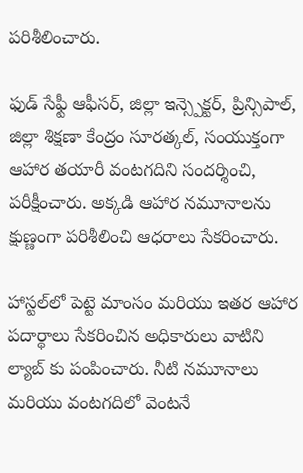పరిశీలించారు.

ఫుడ్ సేఫ్టీ ఆఫీసర్, జిల్లా ఇన్స్పెక్టర్, ప్రిన్సిపాల్, జిల్లా శిక్షణా కేంద్రం సూరత్కల్, సంయుక్తంగా ఆహార తయారీ వంటగదిని సందర్శించి, పరీక్షీంచారు. అక్కడి ఆహార నమూనాలను క్షుణ్ణంగా పరిశీలించి ఆధరాలు సేకరించారు.

హాస్టల్‌లో పెట్టె మాంసం మరియు ఇతర ఆహార పదార్థాలు సేకరించిన అధికారులు వాటిని ల్యాబ్ కు పంపించారు. నీటి నమూనాలు మరియు వంటగదిలో వెంటనే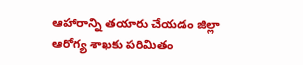ఆహారాన్ని తయారు చేయడం జిల్లా ఆరోగ్య శాఖకు పరిమితం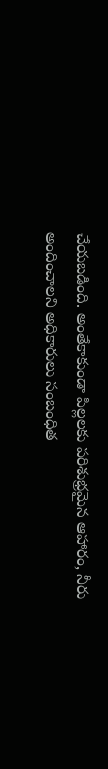చేయబడింది. అంతేకాకుండా పిల్లలకు పరిశుభ్రమైన ఆహారం, నీరు అందించాలని అధికారులు సంబంధిత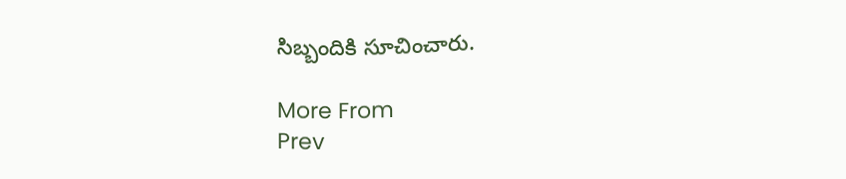సిబ్బందికి సూచించారు.

More From
Prev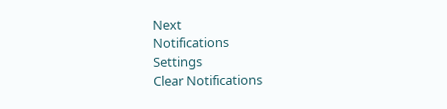Next
Notifications
Settings
Clear Notifications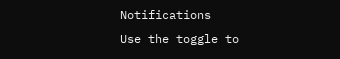Notifications
Use the toggle to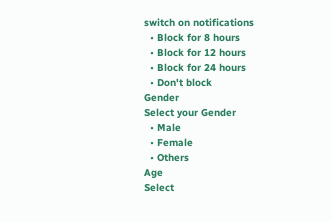switch on notifications
  • Block for 8 hours
  • Block for 12 hours
  • Block for 24 hours
  • Don't block
Gender
Select your Gender
  • Male
  • Female
  • Others
Age
Select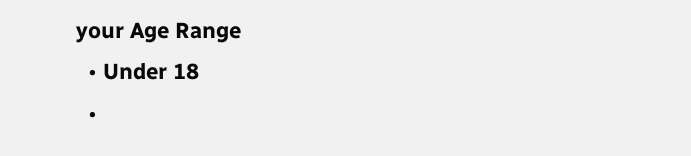your Age Range
  • Under 18
  •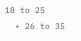18 to 25
  • 26 to 35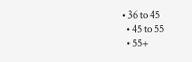• 36 to 45
  • 45 to 55
  • 55+